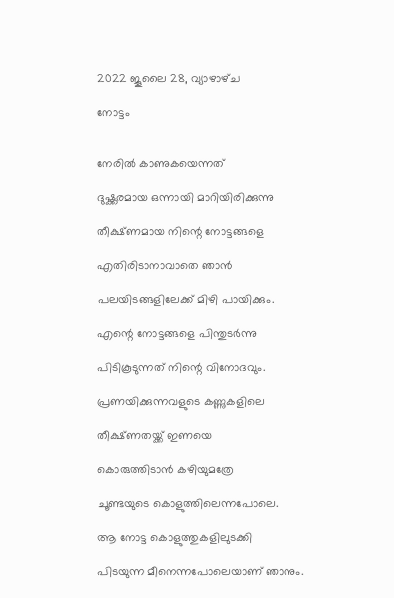2022 ജൂലൈ 28, വ്യാഴാഴ്‌ച

നോട്ടം


നേരിൽ കാണുകയെന്നത്

ദുഷ്ക്കരമായ ഒന്നായി മാറിയിരിക്കുന്നു

തീക്ഷ്‌ണമായ നിന്റെ നോട്ടങ്ങളെ

എതിരിടാനാവാതെ ഞാൻ

പലയിടങ്ങളിലേക്ക് മിഴി പായിക്കും.

എന്റെ നോട്ടങ്ങളെ പിന്തുടർന്നു

പിടികൂടുന്നത് നിന്റെ വിനോദവും.

പ്രണയിക്കുന്നവളുടെ കണ്ണുകളിലെ

തീക്ഷ്‌ണതയ്ക്ക് ഇണയെ

കൊരുത്തിടാൻ കഴിയുമത്രേ

ചൂണ്ടയുടെ കൊളുത്തിലെന്നപോലെ.

ആ നോട്ട കൊളുത്തുകളിലുടക്കി

പിടയുന്ന മീനെന്നപോലെയാണ് ഞാനും.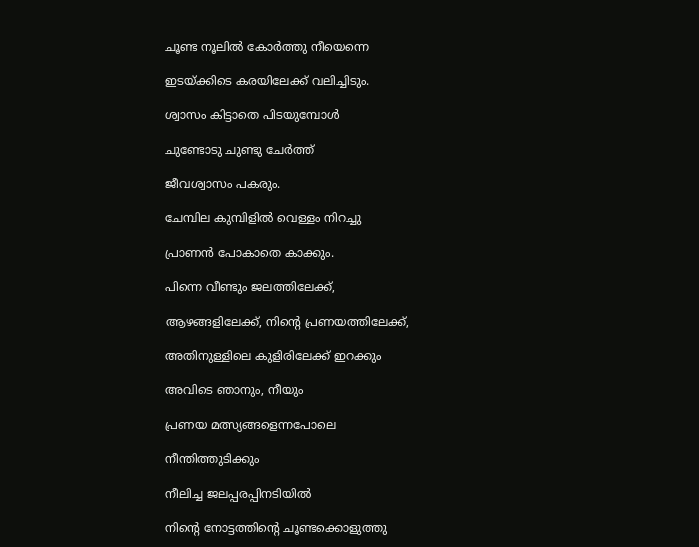ചൂണ്ട നൂലിൽ കോർത്തു നീയെന്നെ

ഇടയ്ക്കിടെ കരയിലേക്ക് വലിച്ചിടും.

ശ്വാസം കിട്ടാതെ പിടയുമ്പോൾ

ചുണ്ടോടു ചുണ്ടു ചേർത്ത്

ജീവശ്വാസം പകരും.

ചേമ്പില കുമ്പിളിൽ വെള്ളം നിറച്ചു

പ്രാണൻ പോകാതെ കാക്കും.

പിന്നെ വീണ്ടും ജലത്തിലേക്ക്,

ആഴങ്ങളിലേക്ക്, നിന്റെ പ്രണയത്തിലേക്ക്,

അതിനുള്ളിലെ കുളിരിലേക്ക് ഇറക്കും

അവിടെ ഞാനും, നീയും

പ്രണയ മത്സ്യങ്ങളെന്നപോലെ

നീന്തിത്തുടിക്കും

നീലിച്ച ജലപ്പരപ്പിനടിയിൽ

നിന്റെ നോട്ടത്തിന്റെ ചൂണ്ടക്കൊളുത്തു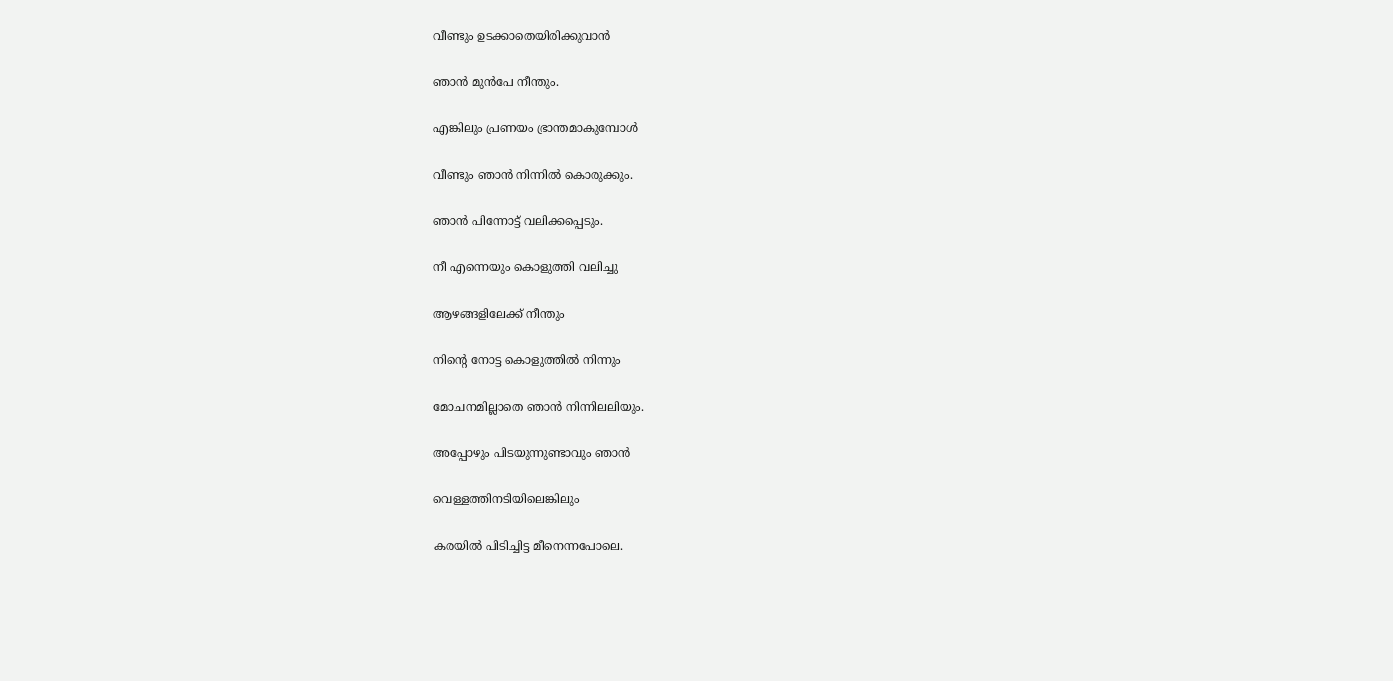വീണ്ടും ഉടക്കാതെയിരിക്കുവാൻ

ഞാൻ മുൻപേ നീന്തും.

എങ്കിലും പ്രണയം ഭ്രാന്തമാകുമ്പോൾ

വീണ്ടും ഞാൻ നിന്നിൽ കൊരുക്കും.

ഞാൻ പിന്നോട്ട് വലിക്കപ്പെടും.

നീ എന്നെയും കൊളുത്തി വലിച്ചു

ആഴങ്ങളിലേക്ക് നീന്തും

നിന്റെ നോട്ട കൊളുത്തിൽ നിന്നും

മോചനമില്ലാതെ ഞാൻ നിന്നിലലിയും.

അപ്പോഴും പിടയുന്നുണ്ടാവും ഞാൻ

വെള്ളത്തിനടിയിലെങ്കിലും

കരയിൽ പിടിച്ചിട്ട മീനെന്നപോലെ.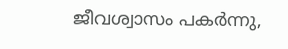ജീവശ്വാസം പകർന്നു,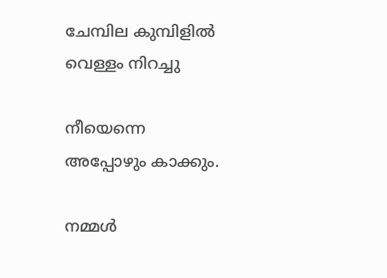ചേമ്പില കുമ്പിളിൽ വെള്ളം നിറച്ചു

നീയെന്നെ അപ്പോഴും കാക്കും.

നമ്മൾ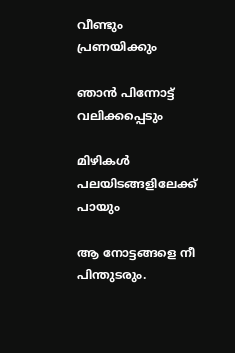വീണ്ടും പ്രണയിക്കും

ഞാൻ പിന്നോട്ട് വലിക്കപ്പെടും

മിഴികൾ പലയിടങ്ങളിലേക്ക് പായും

ആ നോട്ടങ്ങളെ നീ പിന്തുടരും.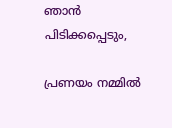ഞാൻ പിടിക്കപ്പെടും,

പ്രണയം നമ്മിൽ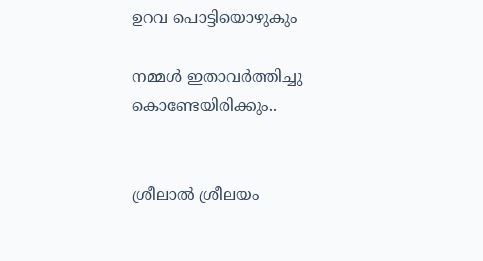ഉറവ പൊട്ടിയൊഴുകും

നമ്മൾ ഇതാവർത്തിച്ചു കൊണ്ടേയിരിക്കും..


ശ്രീലാൽ ശ്രീലയം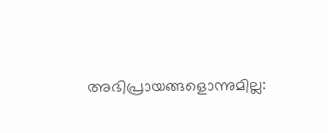അഭിപ്രായങ്ങളൊന്നുമില്ല: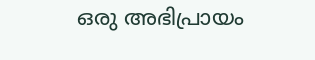ഒരു അഭിപ്രായം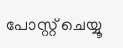പോസ്റ്റ് ചെയ്യൂ